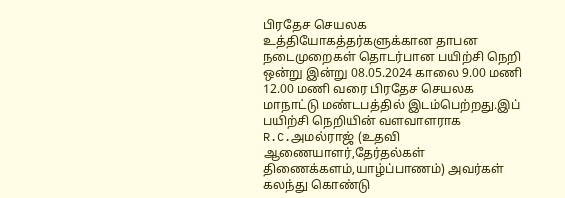பிரதேச செயலக உத்தியோகத்தர்களுக்கான தாபன நடைமுறைகள் தொடர்பான பயிற்சி நெறி ஒன்று இன்று 08.05.2024 காலை 9.00 மணி 12.00 மணி வரை பிரதேச செயலக மாநாட்டு மண்டபத்தில் இடம்பெற்றது.இப் பயிற்சி நெறியின் வளவாளராக R.C.அமல்ராஜ் (உதவி ஆணையாளர்,தேர்தல்கள் திணைக்களம்,யாழ்ப்பாணம்) அவர்கள் கலந்து கொண்டு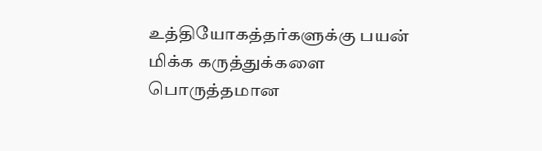உத்தியோகத்தர்களுக்கு பயன் மிக்க கருத்துக்களை பொருத்தமான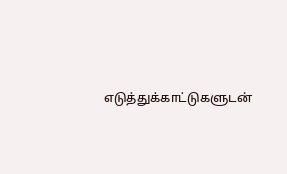எடுத்துக்காட்டுகளுடன்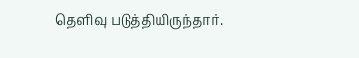தெளிவு படுத்தியிருந்தார்.